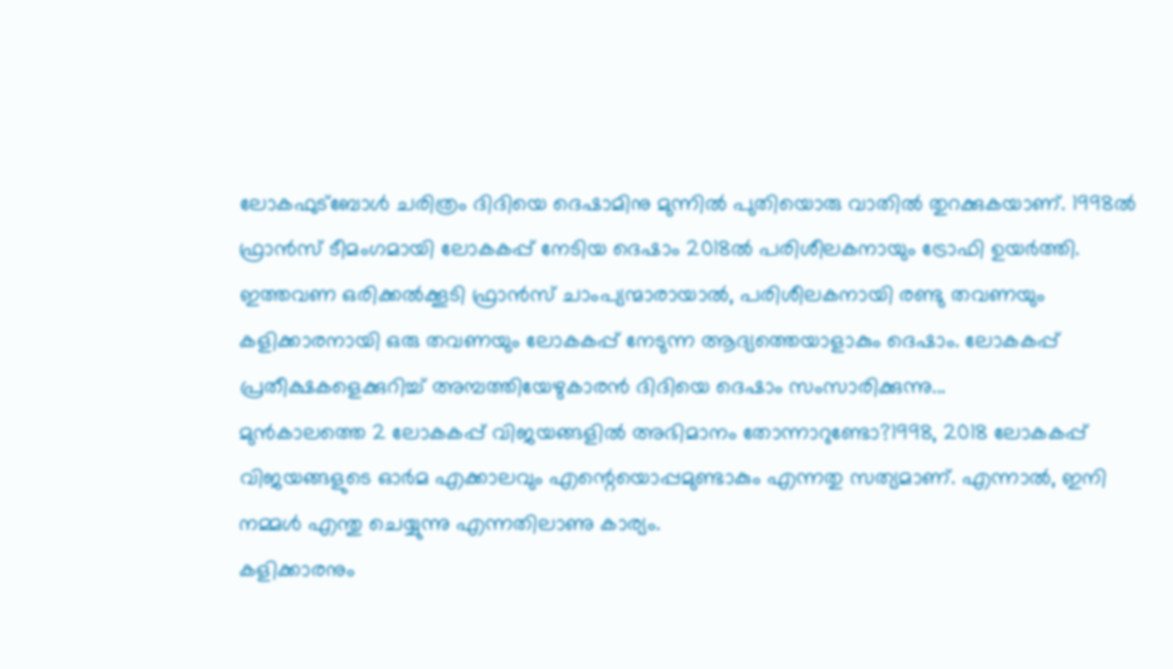ലോകഫുട്ബോൾ ചരിത്രം ദിദിയെ ദെഷാമിനു മുന്നിൽ പുതിയൊരു വാതിൽ തുറക്കുകയാണ്. 1998ൽ ഫ്രാൻസ് ടീമംഗമായി ലോകകപ്പ് നേടിയ ദെഷാം 2018ൽ പരിശീലകനായും ട്രോഫി ഉയർത്തി. ഇത്തവണ ഒരിക്കൽക്കൂടി ഫ്രാൻസ് ചാംപ്യന്മാരായാൽ, പരിശീലകനായി രണ്ടു തവണയും കളിക്കാരനായി ഒരു തവണയും ലോകകപ്പ് നേടുന്ന ആദ്യത്തെയാളാകും ദെഷാം. ലോകകപ്പ് പ്രതീക്ഷകളെക്കുറിച്ച് അമ്പത്തിയേഴുകാരൻ ദിദിയെ ദെഷാം സംസാരിക്കുന്നു...
മുൻകാലത്തെ 2 ലോകകപ്പ് വിജയങ്ങളിൽ അഭിമാനം തോന്നാറുണ്ടോ?1998, 2018 ലോകകപ്പ് വിജയങ്ങളുടെ ഓർമ എക്കാലവും എന്റെയൊപ്പമുണ്ടാകും എന്നതു സത്യമാണ്. എന്നാൽ, ഇനി നമ്മൾ എന്തു ചെയ്യുന്നു എന്നതിലാണു കാര്യം.
കളിക്കാരനും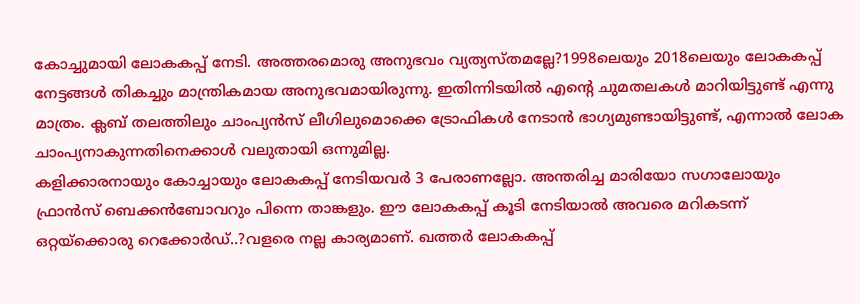കോച്ചുമായി ലോകകപ്പ് നേടി. അത്തരമൊരു അനുഭവം വ്യത്യസ്തമല്ലേ?1998ലെയും 2018ലെയും ലോകകപ്പ് നേട്ടങ്ങൾ തികച്ചും മാന്ത്രികമായ അനുഭവമായിരുന്നു. ഇതിന്നിടയിൽ എന്റെ ചുമതലകൾ മാറിയിട്ടുണ്ട് എന്നു മാത്രം. ക്ലബ് തലത്തിലും ചാംപ്യൻസ് ലീഗിലുമൊക്കെ ട്രോഫികൾ നേടാൻ ഭാഗ്യമുണ്ടായിട്ടുണ്ട്, എന്നാൽ ലോക ചാംപ്യനാകുന്നതിനെക്കാൾ വലുതായി ഒന്നുമില്ല.
കളിക്കാരനായും കോച്ചായും ലോകകപ്പ് നേടിയവർ 3 പേരാണല്ലോ. അന്തരിച്ച മാരിയോ സഗാലോയും ഫ്രാൻസ് ബെക്കൻബോവറും പിന്നെ താങ്കളും. ഈ ലോകകപ്പ് കൂടി നേടിയാൽ അവരെ മറികടന്ന് ഒറ്റയ്ക്കൊരു റെക്കോർഡ്..?വളരെ നല്ല കാര്യമാണ്. ഖത്തർ ലോകകപ്പ്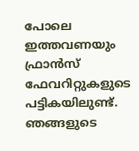പോലെ ഇത്തവണയും ഫ്രാൻസ് ഫേവറിറ്റുകളുടെ പട്ടികയിലുണ്ട്. ഞങ്ങളുടെ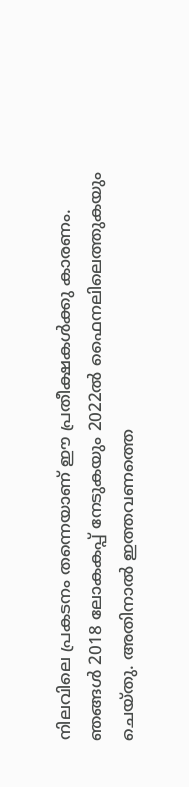നിലവിലെ പ്രകടനം തന്നെയാണ് ഈ പ്രതീക്ഷകൾക്കു കാരണം. ഞങ്ങൾ 2018 ലോകകപ്പ് നേടുകയും 2022ൽ ഫൈനലിലെത്തുകയും ചെയ്തു. അതിനാൽ ഇത്തവണത്തെ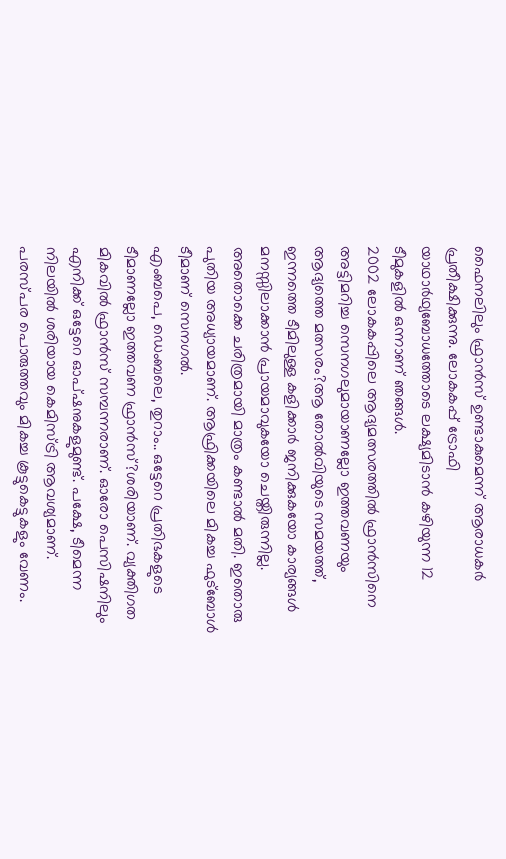ഫൈനലിലും ഫ്രാൻസ് ഉണ്ടാകുമെന്ന് ആരാധകർ പ്രതീക്ഷിക്കുന്നു. ലോകകപ്പ് ട്രോഫി യാഥാർഥ്യബോധത്തോടെ ലക്ഷ്യമിടാൻ കഴിയുന്ന 12 ടീമുകളിൽ ഒന്നാണ് ഞങ്ങൾ.
2002 ലോകകപ്പിലെ ആദ്യമത്സരത്തിൽ ഫ്രാൻസിനെ അട്ടിമറിച്ച സെനഗലുമായാണല്ലോ ഇത്തവണയും ആദ്യത്തെ മത്സരം?ആ തോൽവിയുടെ സമയത്ത്, ഇന്നത്തെ ടീമിലുള്ള കളിക്കാർ ജനിക്കുകയോ കാര്യങ്ങൾ മനസ്സിലാക്കാൻ പ്രായമാവുകയോ ചെയ്തിരുന്നില്ല. അതൊക്കെ ചരിത്രമായി മാത്രം കണ്ടാൽ മതി. ഇതൊരു പുതിയ അധ്യായമാണ്. ആഫ്രിക്കയിലെ മികച്ച ഫുട്ബോൾ ടീമാണ് സെനഗൽ.
എംബപെ, ഡെംബലെ, തുറാം.. ഒട്ടേറെ പ്രതിഭകളുടെ ടീമാണല്ലോ ഇത്തവണ ഫ്രാൻസ്?ശരിയാണ്. വ്യക്തിഗത മികവിൽ ഫ്രാൻസ് സമ്പന്നരാണ്. ഓരോ പെസിഷനിലും എനിക്ക് ഒട്ടേറെ ഓപ്ഷനുകളുമുണ്ട്. പക്ഷേ, ടീമെന്ന നിലയിൽ ശരിയായ കെമിസ്ട്രി ആവശ്യമാണ്. പരസ്പര പൊരുത്തവും മികച്ച കൂട്ടുകെട്ടുകളും വേണം.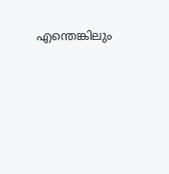എന്തെങ്കിലും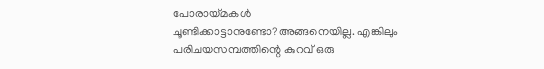പോരായ്മകൾ ചൂണ്ടിക്കാട്ടാനുണ്ടോ?അങ്ങനെയില്ല. എങ്കിലും പരിചയസമ്പത്തിന്റെ കുറവ് ഒരു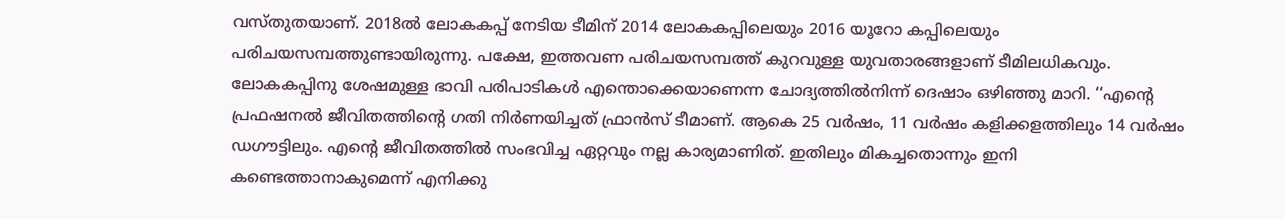വസ്തുതയാണ്. 2018ൽ ലോകകപ്പ് നേടിയ ടീമിന് 2014 ലോകകപ്പിലെയും 2016 യൂറോ കപ്പിലെയും പരിചയസമ്പത്തുണ്ടായിരുന്നു. പക്ഷേ, ഇത്തവണ പരിചയസമ്പത്ത് കുറവുള്ള യുവതാരങ്ങളാണ് ടീമിലധികവും.
ലോകകപ്പിനു ശേഷമുള്ള ഭാവി പരിപാടികൾ എന്തൊക്കെയാണെന്ന ചോദ്യത്തിൽനിന്ന് ദെഷാം ഒഴിഞ്ഞു മാറി. ‘‘എന്റെ പ്രഫഷനൽ ജീവിതത്തിന്റെ ഗതി നിർണയിച്ചത് ഫ്രാൻസ് ടീമാണ്. ആകെ 25 വർഷം, 11 വർഷം കളിക്കളത്തിലും 14 വർഷം ഡഗൗട്ടിലും. എന്റെ ജീവിതത്തിൽ സംഭവിച്ച ഏറ്റവും നല്ല കാര്യമാണിത്. ഇതിലും മികച്ചതൊന്നും ഇനി കണ്ടെത്താനാകുമെന്ന് എനിക്കു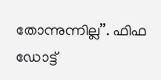തോന്നുന്നില്ല’’. ഫിഫ ഡോട്ട്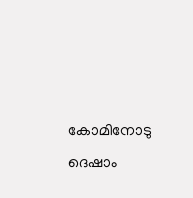കോമിനോടു ദെഷാം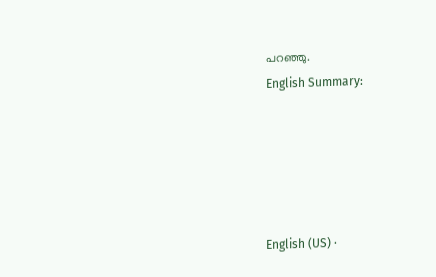പറഞ്ഞു.
English Summary:





English (US) ·